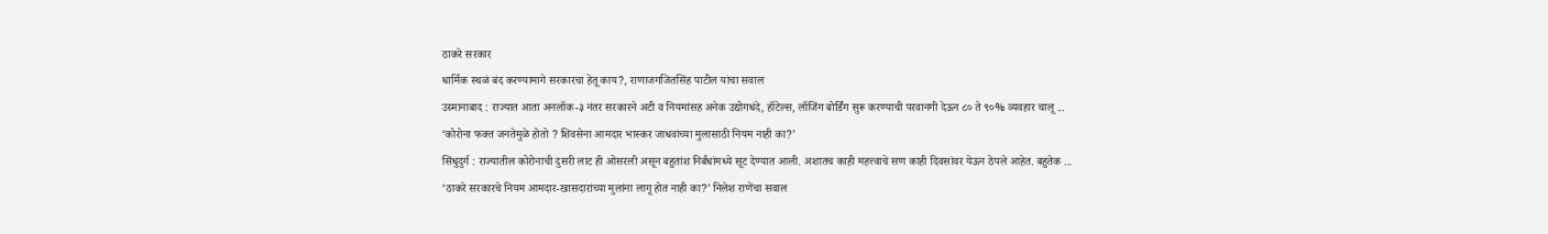ठाकरे सरकार
धार्मिक स्थळं बंद करण्यामागे सरकारचा हेतू काय?, राणाजगजितसिंह पाटील यांचा सवाल
उस्मानाबाद : राज्यात आता अनलॉक-३ नंतर सरकारने अटी व नियमांसह अनेक उद्योगधंदे, हॉटेल्स, लॉजिंग बोर्डिंग सुरू करण्याची परवानगी देऊन ८० ते ९०% व्यवहार चालू ...
‘कोरोना फक्त जनतेमुळे होतो ? शिवसेना आमदार भास्कर जाधवांच्या मुलासाठी नियम नाही का?’
सिंधुदुर्ग : राज्यातील कोरोनाची दुसरी लाट ही ओसरली असून बहुतांश निर्बंधांमध्ये सूट देण्यात आली. अशातच काही महत्त्वाचे सण काही दिवसांवर येऊन ठेपले आहेत. बहुतेक ...
‘ठाकरे सरकारचे नियम आमदार-खासदारांच्या मुलांना लागू होत नाही का?’ निलेश राणेंचा सवाल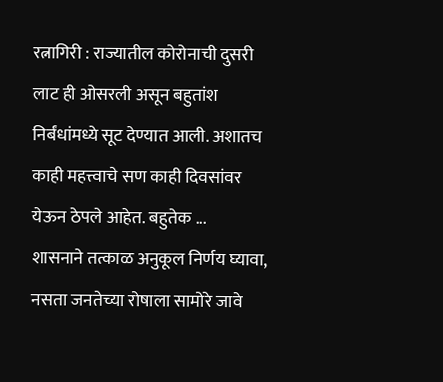रत्नागिरी : राज्यातील कोरोनाची दुसरी लाट ही ओसरली असून बहुतांश निर्बंधांमध्ये सूट देण्यात आली. अशातच काही महत्त्वाचे सण काही दिवसांवर येऊन ठेपले आहेत. बहुतेक ...
शासनाने तत्काळ अनुकूल निर्णय घ्यावा, नसता जनतेच्या रोषाला सामोरे जावे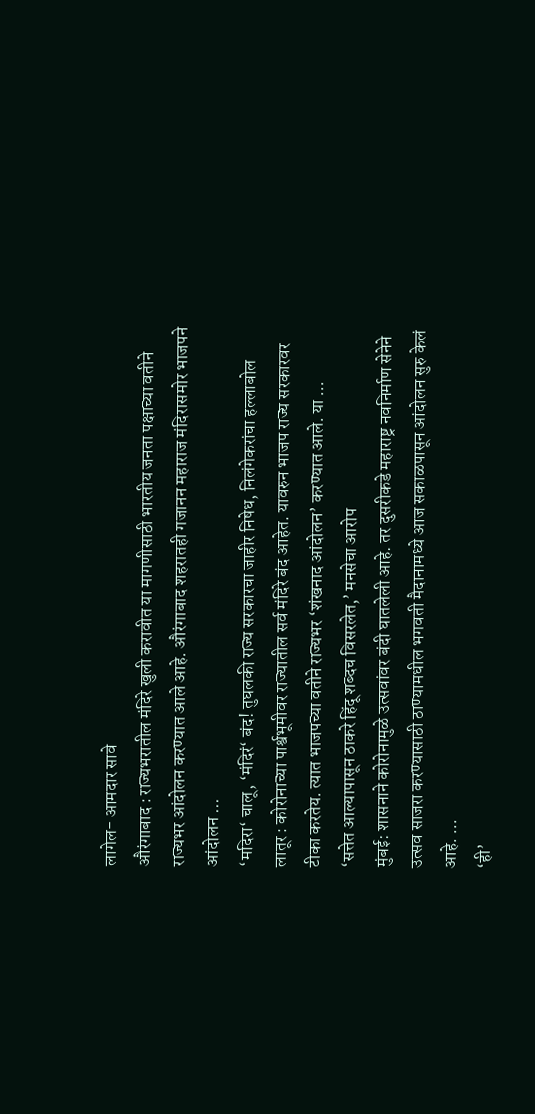लागेल- आमदार सावे
औरंगाबाद : राज्यभरातील मंदिरे खुली करावीत या मागणीसाठी भारतीय जनता पक्षाच्या वतीने राज्यभर आंदोलन करण्यात आले आहे. औरंगाबाद शहरातही गजानन महाराज मंदिरासमोर भाजपने आंदोलन ...
‘मदिरा‘ चालू, ‘मंदिरं‘ बंद! तुघलकी राज्य सरकारचा जाहीर निषेध, निलंगेकरांचा हल्लाबोल
लातूर : कोरोनाच्या पार्श्वभूमीवर राज्यातील सर्व मंदिरे बंद आहेत. यावरुन भाजप राज्य सरकारवर टीका करतेय. त्यात भाजपच्या वतीने राज्यभर ‘शंखनाद आंदोलन’ करण्यात आले. या ...
‘सत्तेत आल्यापासून ठाकरे हिंदू शब्दच विसरलेत,’ मनसेचा आरोप
मुंबई: शासनाने कोरोनामुळे उत्सवांवर बंदी घातलेली आहे. तर दुसरीकडे महाराष्ट्र नवनिर्माण सेनेने उत्सव साजरा करण्यासाठी ठाण्यामधील भगवती मैदानामध्ये आज सकाळपासून आंदोलन सुरु केलं आहे. ...
‘ही’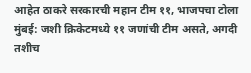आहेत ठाकरे सरकारची महान टीम ११, भाजपचा टोला
मुंबई: जशी क्रिकेटमध्ये ११ जणांची टीम असते, अगदी तशीच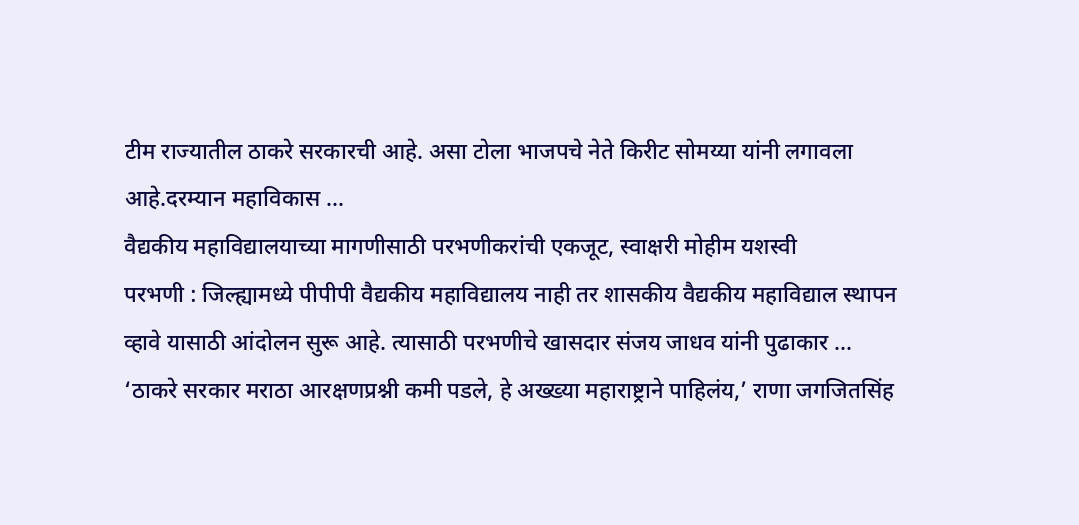टीम राज्यातील ठाकरे सरकारची आहे. असा टोला भाजपचे नेते किरीट सोमय्या यांनी लगावला आहे.दरम्यान महाविकास ...
वैद्यकीय महाविद्यालयाच्या मागणीसाठी परभणीकरांची एकजूट, स्वाक्षरी मोहीम यशस्वी
परभणी : जिल्ह्यामध्ये पीपीपी वैद्यकीय महाविद्यालय नाही तर शासकीय वैद्यकीय महाविद्याल स्थापन व्हावे यासाठी आंदोलन सुरू आहे. त्यासाठी परभणीचे खासदार संजय जाधव यांनी पुढाकार ...
‘ठाकरे सरकार मराठा आरक्षणप्रश्नी कमी पडले, हे अख्ख्या महाराष्ट्राने पाहिलंय,’ राणा जगजितसिंह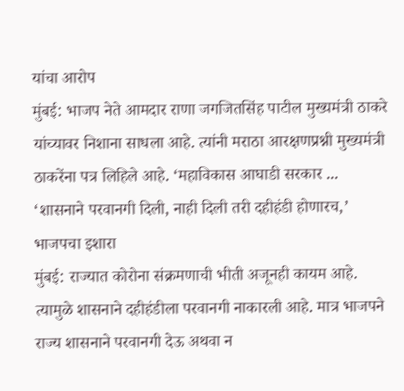यांचा आरोप
मुंबई: भाजप नेते आमदार राणा जगजितसिंह पाटील मुख्यमंत्री ठाकरे यांच्यावर निशाना साधला आहे. त्यांनी मराठा आरक्षणप्रश्नी मुख्यमंत्री ठाकरेंना पत्र लिहिले आहे. ‘महाविकास आघाडी सरकार ...
‘शासनाने परवानगी दिली, नाही दिली तरी दहीहंडी होणारच,’ भाजपचा इशारा
मुंबई: राज्यात कोरोना संक्रमणाची भीती अजूनही कायम आहे. त्यामुळे शासनाने दहीहंडीला परवानगी नाकारली आहे. मात्र भाजपने राज्य शासनाने परवानगी देऊ अथवा न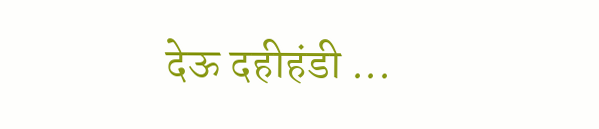देऊ दहीहंडी ...